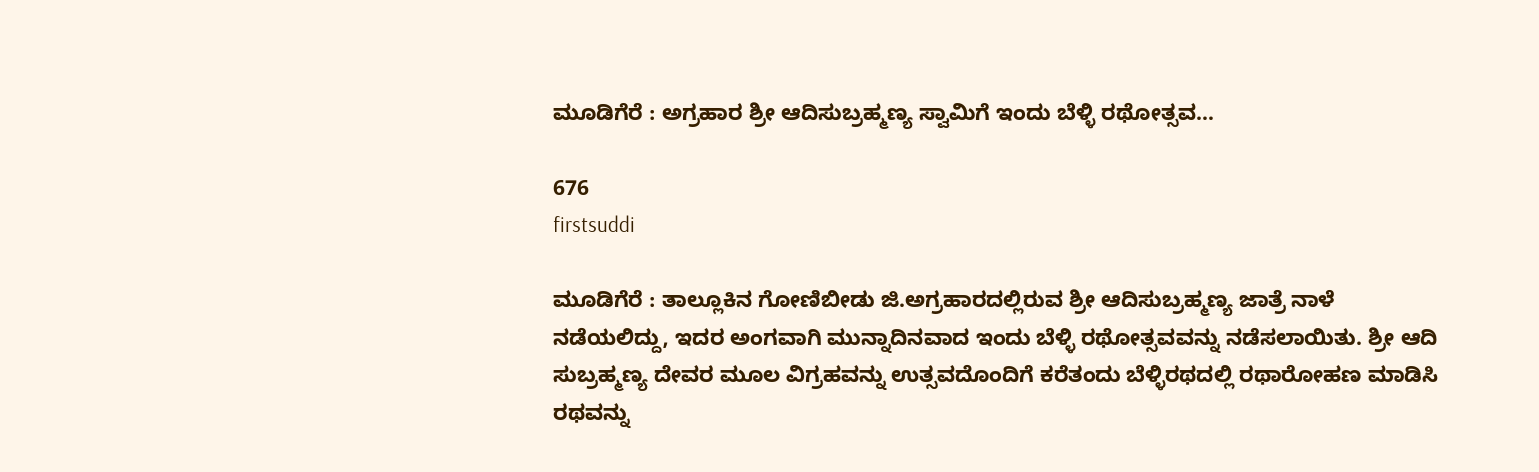ಮೂಡಿಗೆರೆ : ಅಗ್ರಹಾರ ಶ್ರೀ ಆದಿಸುಬ್ರಹ್ಮಣ್ಯ ಸ್ವಾಮಿಗೆ ಇಂದು ಬೆಳ್ಳಿ ರಥೋತ್ಸವ…

676
firstsuddi

ಮೂಡಿಗೆರೆ : ತಾಲ್ಲೂಕಿನ ಗೋಣಿಬೀಡು ಜಿ.ಅಗ್ರಹಾರದಲ್ಲಿರುವ ಶ್ರೀ ಆದಿಸುಬ್ರಹ್ಮಣ್ಯ ಜಾತ್ರೆ ನಾಳೆ ನಡೆಯಲಿದ್ದು, ಇದರ ಅಂಗವಾಗಿ ಮುನ್ನಾದಿನವಾದ ಇಂದು ಬೆಳ್ಳಿ ರಥೋತ್ಸವವನ್ನು ನಡೆಸಲಾಯಿತು. ಶ್ರೀ ಆದಿ ಸುಬ್ರಹ್ಮಣ್ಯ ದೇವರ ಮೂಲ ವಿಗ್ರಹವನ್ನು ಉತ್ಸವದೊಂದಿಗೆ ಕರೆತಂದು ಬೆಳ್ಳಿರಥದಲ್ಲಿ ರಥಾರೋಹಣ ಮಾಡಿಸಿ ರಥವನ್ನು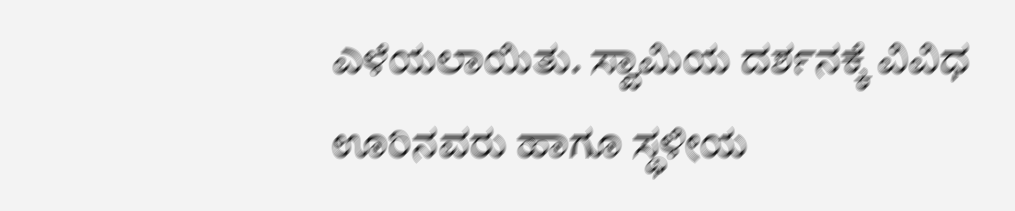ಎಳೆಯಲಾಯಿತು. ಸ್ವಾಮಿಯ ದರ್ಶನಕ್ಕೆ ವಿವಿಧ ಊರಿನವರು ಹಾಗೂ ಸ್ಥಳೀಯ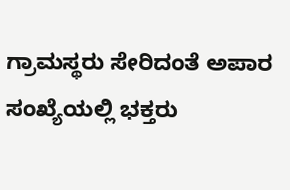ಗ್ರಾಮಸ್ಥರು ಸೇರಿದಂತೆ ಅಪಾರ ಸಂಖ್ಯೆಯಲ್ಲಿ ಭಕ್ತರು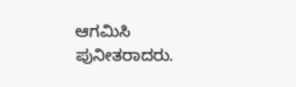ಆಗಮಿಸಿ ಪುನೀತರಾದರು.